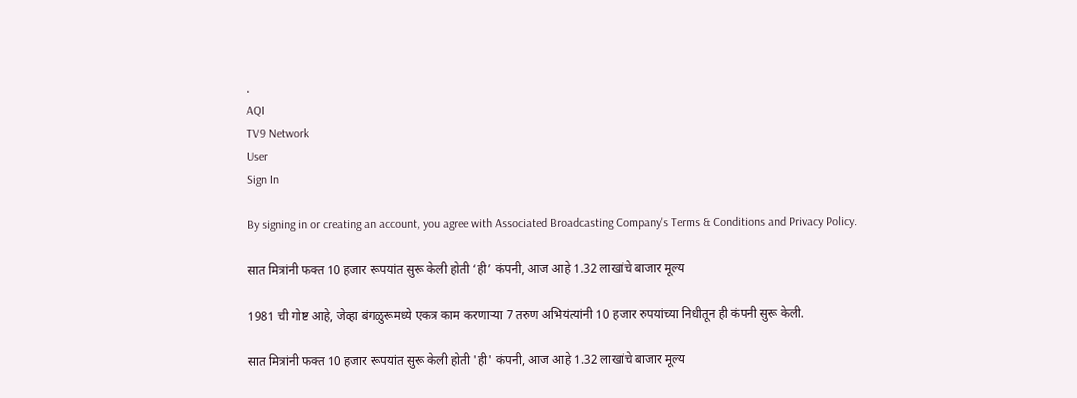.
AQI
TV9 Network
User
Sign In

By signing in or creating an account, you agree with Associated Broadcasting Company's Terms & Conditions and Privacy Policy.

सात मित्रांनी फक्त 10 हजार रूपयांत सुरू केली होती ‘ही’ कंपनी, आज आहे 1.32 लाखांचे बाजार मूल्य

1981 ची गोष्ट आहे, जेव्हा बंगळुरूमध्ये एकत्र काम करणाऱ्या 7 तरुण अभियंत्यांनी 10 हजार रुपयांच्या निधीतून ही कंपनी सुरू केली.

सात मित्रांनी फक्त 10 हजार रूपयांत सुरू केली होती 'ही' कंपनी, आज आहे 1.32 लाखांचे बाजार मूल्य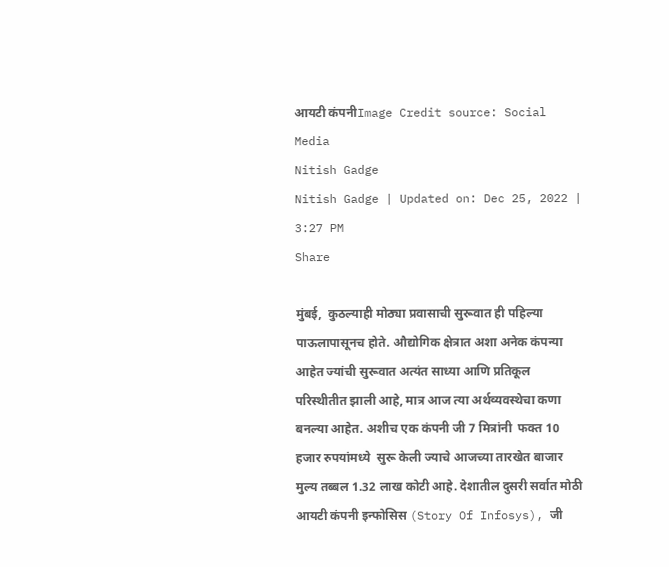आयटी कंपनीImage Credit source: Social Media
Nitish Gadge
Nitish Gadge | Updated on: Dec 25, 2022 | 3:27 PM
Share

मुंबई,  कुठल्याही मोठ्या प्रवासाची सुरूवात ही पहिल्या पाऊलापासूनच होते. औद्योगिक क्षेत्रात अशा अनेक कंपन्या आहेत ज्यांची सुरूवात अत्यंत साध्या आणि प्रतिकूल परिस्थीतीत झाली आहे, मात्र आज त्या अर्थव्यवस्थेचा कणा बनल्या आहेत. अशीच एक कंपनी जी 7 मित्रांनी  फक्त 10 हजार रुपयांमध्ये  सुरू केली ज्याचे आजच्या तारखेत बाजार मुल्य तब्बल 1.32 लाख कोटी आहे. देशातील दुसरी सर्वात मोठी आयटी कंपनी इन्फोसिस (Story Of Infosys), जी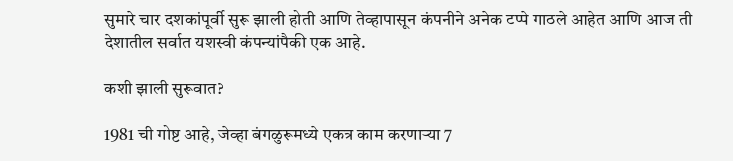सुमारे चार दशकांपूर्वी सुरू झाली होती आणि तेव्हापासून कंपनीने अनेक टप्पे गाठले आहेत आणि आज ती देशातील सर्वात यशस्वी कंपन्यांपैकी एक आहे.

कशी झाली सुरूवात?

1981 ची गोष्ट आहे, जेव्हा बंगळुरूमध्ये एकत्र काम करणाऱ्या 7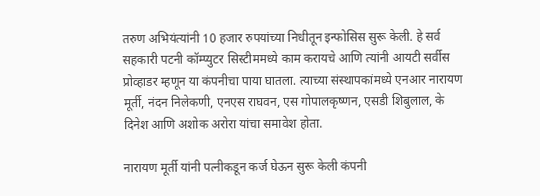तरुण अभियंत्यांनी 10 हजार रुपयांच्या निधीतून इन्फोसिस सुरू केली. हे सर्व सहकारी पटनी कॉम्प्युटर सिस्टीममध्ये काम करायचे आणि त्यांनी आयटी सर्वीस प्रोव्हाडर म्हणून या कंपनीचा पाया घातला. त्याच्या संस्थापकांमध्ये एनआर नारायण मूर्ती, नंदन निलेकणी, एनएस राघवन, एस गोपालकृष्णन, एसडी शिबुलाल, के दिनेश आणि अशोक अरोरा यांचा समावेश होता.

नारायण मूर्ती यांनी पत्नीकडून कर्ज घेऊन सुरू केली कंपनी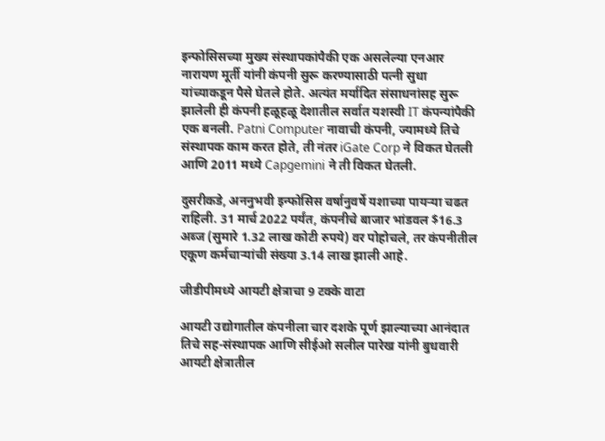इन्फोसिसच्या मुख्य संस्थापकांपैकी एक असलेल्या एनआर नारायण मूर्ती यांनी कंपनी सुरू करण्यासाठी पत्नी सुधा यांच्याकडून पैसे घेतले होते. अत्यंत मर्यादित संसाधनांसह सुरू झालेली ही कंपनी हळूहळू देशातील सर्वात यशस्वी IT कंपन्यांपैकी एक बनली. Patni Computer नावाची कंपनी, ज्यामध्ये तिचे संस्थापक काम करत होते, ती नंतर iGate Corp ने विकत घेतली आणि 2011 मध्ये Capgemini ने ती विकत घेतली.

दुसरीकडे, अननुभवी इन्फोसिस वर्षानुवर्षे यशाच्या पायऱ्या चढत राहिली. 31 मार्च 2022 पर्यंत, कंपनीचे बाजार भांडवल $16.3 अब्ज (सुमारे 1.32 लाख कोटी रुपये) वर पोहोचले, तर कंपनीतील एकूण कर्मचाऱ्यांची संख्या 3.14 लाख झाली आहे.

जीडीपीमध्ये आयटी क्षेत्राचा 9 टक्के वाटा

आयटी उद्योगातील कंपनीला चार दशके पूर्ण झाल्याच्या आनंदात तिचे सह-संस्थापक आणि सीईओ सलील पारेख यांनी बुधवारी आयटी क्षेत्रातील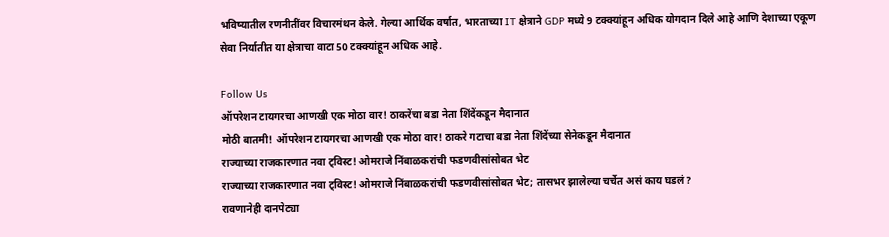भविष्यातील रणनीतींवर विचारमंथन केले. गेल्या आर्थिक वर्षात, भारताच्या IT क्षेत्राने GDP मध्ये 9 टक्क्यांहून अधिक योगदान दिले आहे आणि देशाच्या एकूण सेवा निर्यातीत या क्षेत्राचा वाटा 50 टक्क्यांहून अधिक आहे.

Follow Us
ऑपरेशन टायगरचा आणखी एक मोठा वार! ठाकरेंचा बडा नेता शिंदेंकडून मैदानात
मोठी बातमी! ऑपरेशन टायगरचा आणखी एक मोठा वार! ठाकरे गटाचा बडा नेता शिंदेंच्या सेनेकडून मैदानात
राज्याच्या राजकारणात नवा ट्विस्ट! ओमराजे निंबाळकरांची फडणवीसांसोबत भेट
राज्याच्या राजकारणात नवा ट्विस्ट! ओमराजे निंबाळकरांची फडणवीसांसोबत भेट; तासभर झालेल्या चर्चेत असं काय घडलं?
रावणानेही दानपेट्या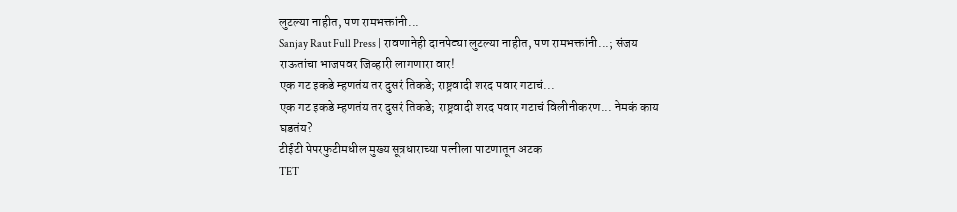लुटल्या नाहीत, पण रामभक्तांनी...
Sanjay Raut Full Press | रावणानेही दानपेट्या लुटल्या नाहीत, पण रामभक्तांनी...; संजय राऊतांचा भाजपवर जिव्हारी लागणारा वार!
एक गट इकडे म्हणतंय तर दुसरं तिकडे; राष्ट्रवादी शरद पवार गटाचं...
एक गट इकडे म्हणतंय तर दुसरं तिकडे; राष्ट्रवादी शरद पवार गटाचं विलीनीकरण... नेमकं काय घडतंय?
टीईटी पेपरफुटीमधील मुख्य सूत्रधाराच्या पत्नीला पाटणातून अटक
TET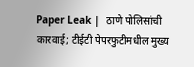Paper Leak |  ठाणे पोलिसांची कारवाई; टीईटी पेपरफुटीमधील मुख्य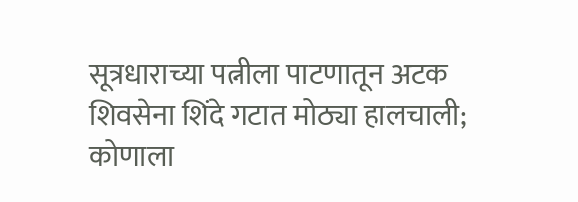सूत्रधाराच्या पत्नीला पाटणातून अटक
शिवसेना शिंदे गटात मोठ्या हालचाली; कोणाला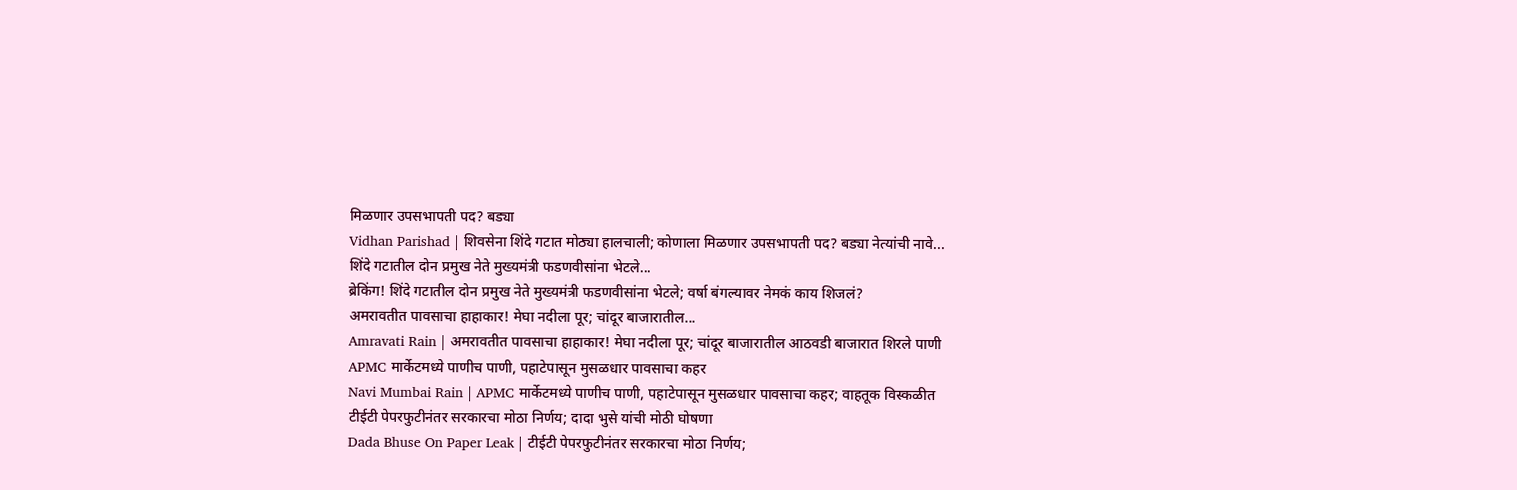मिळणार उपसभापती पद? बड्या
Vidhan Parishad | शिवसेना शिंदे गटात मोठ्या हालचाली; कोणाला मिळणार उपसभापती पद? बड्या नेत्यांची नावे...
शिंदे गटातील दोन प्रमुख नेते मुख्यमंत्री फडणवीसांना भेटले...
ब्रेकिंग! शिंदे गटातील दोन प्रमुख नेते मुख्यमंत्री फडणवीसांना भेटले; वर्षा बंगल्यावर नेमकं काय शिजलं?
अमरावतीत पावसाचा हाहाकार! मेघा नदीला पूर; चांदूर बाजारातील...
Amravati Rain | अमरावतीत पावसाचा हाहाकार! मेघा नदीला पूर; चांदूर बाजारातील आठवडी बाजारात शिरले पाणी
APMC मार्केटमध्ये पाणीच पाणी, पहाटेपासून मुसळधार पावसाचा कहर
Navi Mumbai Rain | APMC मार्केटमध्ये पाणीच पाणी, पहाटेपासून मुसळधार पावसाचा कहर; वाहतूक विस्कळीत
टीईटी पेपरफुटीनंतर सरकारचा मोठा निर्णय; दादा भुसे यांची मोठी घोषणा
Dada Bhuse On Paper Leak | टीईटी पेपरफुटीनंतर सरकारचा मोठा निर्णय;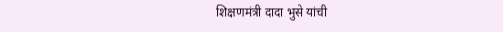शिक्षणमंत्री दादा भुसे यांची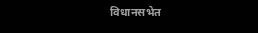विधानसभेत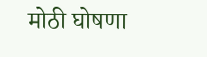मोठी घोषणा